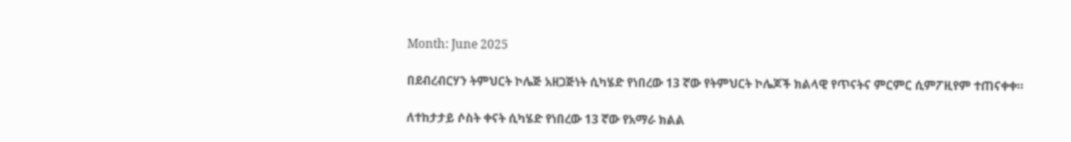Month: June 2025

በደብረብርሃን ትምህርት ኮሌጅ አዘጋጅነት ሲካሄድ የነበረው 13 ኛው የትምህርት ኮሌጆች ክልላዊ የጥናትና ምርምር ሲምፖዚየም ተጠናቀቀ።

ለተከታታይ ሶስት ቀናት ሲካሄድ የነበረው 13 ኛው የአማራ ክልል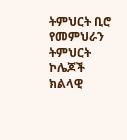ትምህርት ቢሮ የመምህራን ትምህርት ኮሌጆች ክልላዊ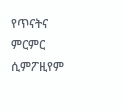የጥናትና ምርምር ሲምፖዚየም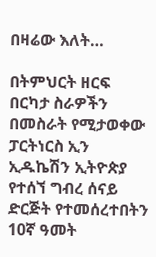በዛሬው እለት…

በትምህርት ዘርፍ በርካታ ስራዎችን በመስራት የሚታወቀው ፓርትነርስ ኢን ኢዱኬሽን ኢትዮጵያ የተሰኘ ግብረ ሰናይ ድርጅት የተመሰረተበትን 10ኛ ዓመት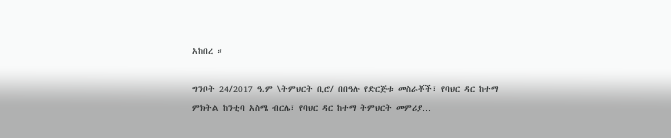አከበረ ።

ግንቦት 24/2017 ዓ.ም \ትምህርት ቢሮ/ በበዓሉ የድርጅቱ መስራቾች፣ የባህር ዳር ከተማ ምክትል ከንቲባ አስሜ ብርሌ፣ የባህር ዳር ከተማ ትምህርት መምሪያ…